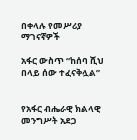በቀላሉ የመሥሪያ ማገናኛዎች

አፋር ውስጥ “ከሰባ ሺህ በላይ ሰው ተፈናቅሏል”


የአፋር ብሔራዊ ክልላዊ መንግሥት አደጋ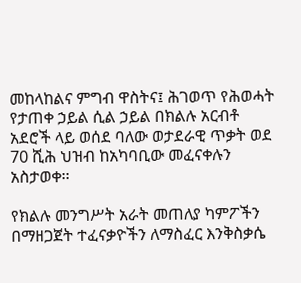መከላከልና ምግብ ዋስትና፤ ሕገወጥ የሕወሓት የታጠቀ ኃይል ሲል ኃይል በክልሉ አርብቶ አደሮች ላይ ወሰደ ባለው ወታደራዊ ጥቃት ወደ 70 ሺሕ ህዝብ ከአካባቢው መፈናቀሉን አስታወቀ፡፡

የክልሉ መንግሥት አራት መጠለያ ካምፖችን በማዘጋጀት ተፈናቃዮችን ለማስፈር እንቅስቃሴ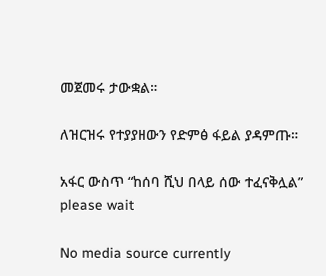መጀመሩ ታውቋል።

ለዝርዝሩ የተያያዘውን የድምፅ ፋይል ያዳምጡ።

አፋር ውስጥ “ከሰባ ሺህ በላይ ሰው ተፈናቅሏል”
please wait

No media source currently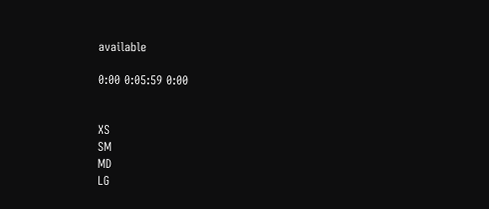available

0:00 0:05:59 0:00


XS
SM
MD
LG